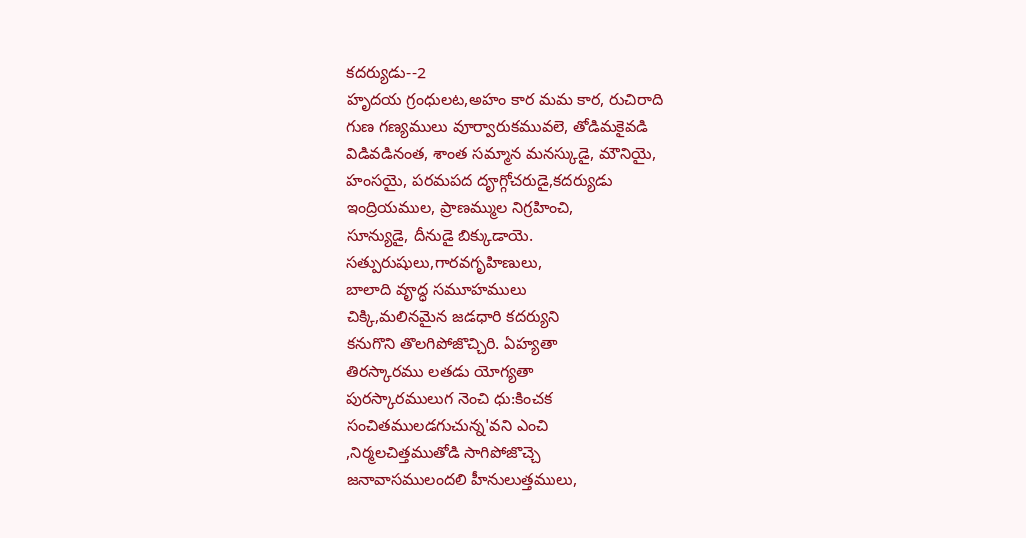కదర్యుడు--2
హృదయ గ్రంధులట,అహం కార మమ కార, రుచిరాది
గుణ గణ్యములు వూర్వారుకమువలె, తోడిమకైవడి
విడివడినంత, శాంత సమ్మాన మనస్కుడై, మౌనియై,
హంసయై, పరమపద దౄగ్గోచరుడై,కదర్యుడు
ఇంద్రియముల, ప్రాణమ్ముల నిగ్రహించి,
సూన్యుడై, దీనుడై బిక్కుడాయె.
సత్పురుషులు,గారవగృహిణులు,
బాలాది వౄద్ధ సమూహములు
చిక్కి,మలినమైన జడధారి కదర్యుని
కనుగొని తొలగిపోజొచ్చిరి. ఏహ్యతా
తిరస్కారము లతడు యోగ్యతా
పురస్కారములుగ నెంచి ధు:కించక
సంచితములడగుచున్న'వని ఎంచి
,నిర్మలచిత్తముతోడి సాగిపోజొచ్చె
జనావాసములందలి హీనులుత్తములు,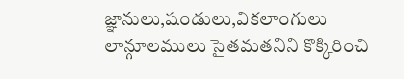జ్ఞానులు,షండులు,వికలాంగులు
లాన్గూలములు సైతమతనిని కొక్కిరించి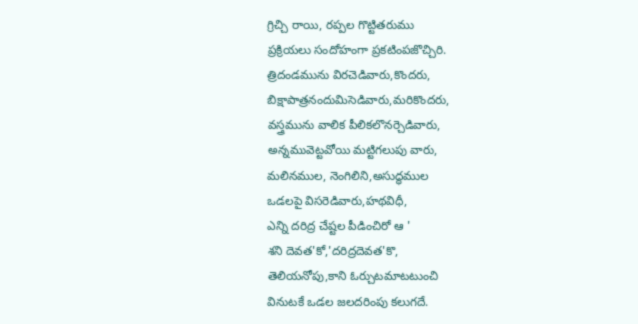గ్రిచ్చి రాయి, రప్పల గొట్టితరుము
ప్రక్రియలు సందోహంగా ప్రకటింపజొచ్చిరి.
త్రిదండమును విరచెడివారు,కొందరు,
బిక్షాపాత్రనందుమిసెడివారు,మరికొందరు,
వస్త్రమును వాలిక పీలికలొనర్చెడివారు,
అన్నమువెట్టవోయి మట్టిగలుపు వారు,
మలినముల, నెంగిలిని,అసుద్ధముల
ఒడలపై విసరెడివారు,హథవిధీ,
ఎన్ని దరిద్ర చేష్టల పీడించిరో ఆ '
శని దెవత'కో,'దరిద్రదెవత'కొ,
తెలియనోపు,కాని ఓర్చుటమాటటుంచి
వినుటకే ఒడల జలదరింపు కలుగదే.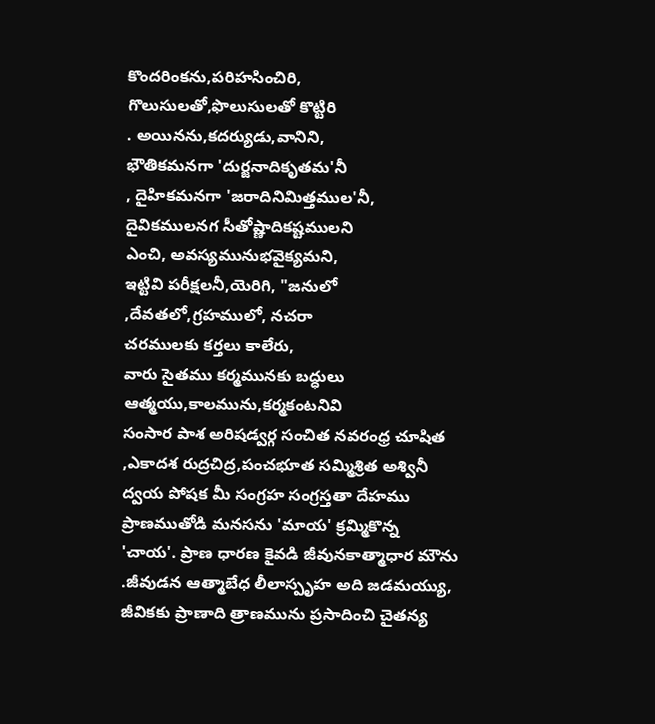కొందరింకను,పరిహసించిరి,
గొలుసులతో,ఫొలుసులతో కొట్టిరి
. అయినను,కదర్యుడు,వానిని,
భౌతికమనగా 'దుర్జనాదికృతమ'నీ
, దైహికమనగా 'జరాదినిమిత్తముల'నీ,
దైవికములనగ సీతోష్ణాదికష్టములని
ఎంచి, అవస్యమునుభవైక్యమని,
ఇట్టివి పరీక్షలనీ,యెరిగి, "జనులో
,దేవతలో,గ్రహములో, నచరా
చరములకు కర్తలు కాలేరు,
వారు సైతము కర్మమునకు బద్ధులు
ఆత్మయు,కాలమును,కర్మకంటనివి
సంసార పాశ అరిషడ్వర్గ సంచిత నవరంధ్ర చూషిత
,ఎకాదశ రుద్రచిద్ర,పంచభూత సమ్మిశ్రిత అశ్వినీ
ద్వయ పోషక మీ సంగ్రహ సంగ్రస్తతా దేహము
ప్రాణముతోడి మనసను 'మాయ' క్రమ్మికొన్న
'చాయ'. ప్రాణ ధారణ కైవడి జీవునకాత్మాధార మౌను
.జీవుడన ఆత్మాబేధ లీలాస్పృహ అది జడమయ్యు,
జీవికకు ప్రాణాది త్రాణమును ప్రసాదించి చైతన్య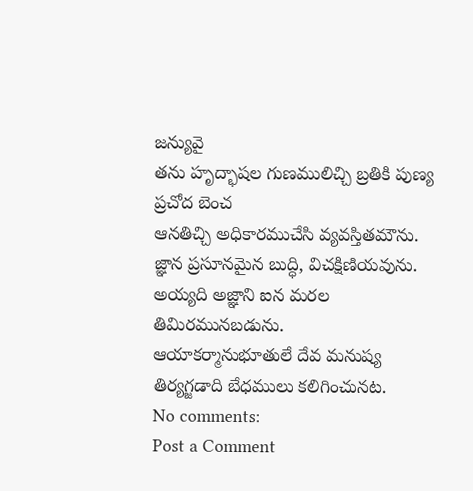జన్యువై
తను హృద్భాషల గుణములిచ్చి బ్రతికి పుణ్య ప్రచోద బెంచ
ఆనతిచ్చి అధికారముచేసి వ్యవస్తితమౌను.
జ్ఞాన ప్రసూనమైన బుద్ధి, విచక్షిణియవును.
అయ్యది అజ్ఞాని ఐన మరల తిమిరమునబడును.
ఆయాకర్మానుభూతులే దేవ మనుష్య
తిర్యగ్జడాది బేధములు కలిగించునట.
No comments:
Post a Comment